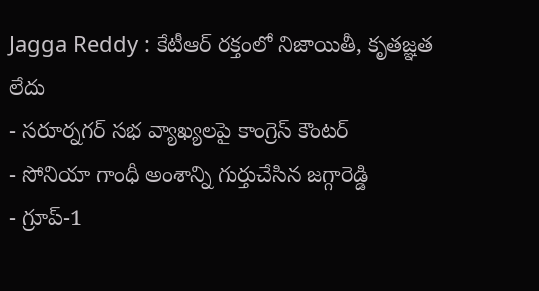Jagga Reddy : కేటీఆర్ రక్తంలో నిజాయితీ, కృతజ్ఞత లేదు
- సరూర్నగర్ సభ వ్యాఖ్యలపై కాంగ్రెస్ కౌంటర్
- సోనియా గాంధీ అంశాన్ని గుర్తుచేసిన జగ్గారెడ్డి
- గ్రూప్-1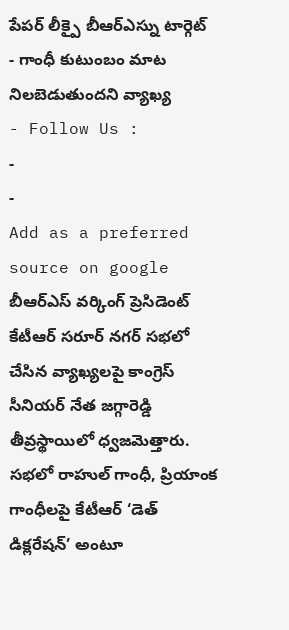పేపర్ లీక్పై బీఆర్ఎస్ను టార్గెట్
- గాంధీ కుటుంబం మాట నిలబెడుతుందని వ్యాఖ్య
- Follow Us :
-
-
Add as a preferred
source on google
బీఆర్ఎస్ వర్కింగ్ ప్రెసిడెంట్ కేటీఆర్ సరూర్ నగర్ సభలో చేసిన వ్యాఖ్యలపై కాంగ్రెస్ సీనియర్ నేత జగ్గారెడ్డి తీవ్రస్థాయిలో ధ్వజమెత్తారు. సభలో రాహుల్ గాంధీ, ప్రియాంక గాంధీలపై కేటీఆర్ ‘డెత్ డిక్లరేషన్’ అంటూ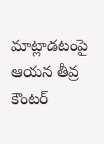మాట్లాడటంపై ఆయన తీవ్ర కౌంటర్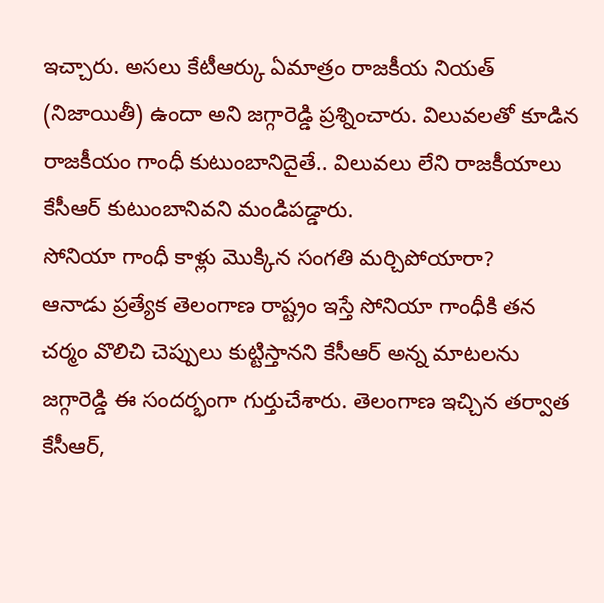ఇచ్చారు. అసలు కేటీఆర్కు ఏమాత్రం రాజకీయ నియత్ (నిజాయితీ) ఉందా అని జగ్గారెడ్డి ప్రశ్నించారు. విలువలతో కూడిన రాజకీయం గాంధీ కుటుంబానిదైతే.. విలువలు లేని రాజకీయాలు కేసీఆర్ కుటుంబానివని మండిపడ్డారు.
సోనియా గాంధీ కాళ్లు మొక్కిన సంగతి మర్చిపోయారా?
ఆనాడు ప్రత్యేక తెలంగాణ రాష్ట్రం ఇస్తే సోనియా గాంధీకి తన చర్మం వొలిచి చెప్పులు కుట్టిస్తానని కేసీఆర్ అన్న మాటలను జగ్గారెడ్డి ఈ సందర్భంగా గుర్తుచేశారు. తెలంగాణ ఇచ్చిన తర్వాత కేసీఆర్,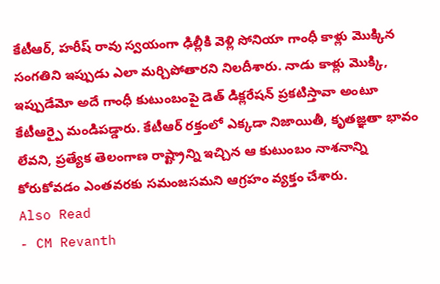కేటీఆర్, హరీష్ రావు స్వయంగా ఢిల్లీకి వెళ్లి సోనియా గాంధీ కాళ్లు మొక్కిన సంగతిని ఇప్పుడు ఎలా మర్చిపోతారని నిలదీశారు. నాడు కాళ్లు మొక్కి, ఇప్పుడేమో అదే గాంధీ కుటుంబంపై డెత్ డిక్లరేషన్ ప్రకటిస్తావా అంటూ కేటీఆర్పై మండిపడ్డారు. కేటీఆర్ రక్తంలో ఎక్కడా నిజాయితీ, కృతజ్ఞతా భావం లేవని, ప్రత్యేక తెలంగాణ రాష్ట్రాన్ని ఇచ్చిన ఆ కుటుంబం నాశనాన్ని కోరుకోవడం ఎంతవరకు సమంజసమని ఆగ్రహం వ్యక్తం చేశారు.
Also Read
- CM Revanth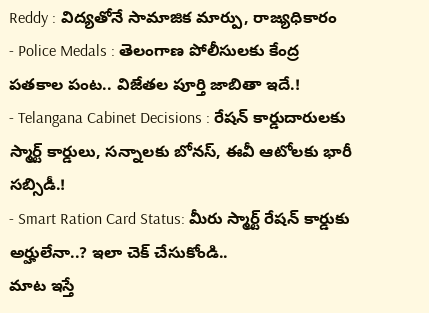Reddy : విద్యతోనే సామాజిక మార్పు, రాజ్యధికారం
- Police Medals : తెలంగాణ పోలీసులకు కేంద్ర పతకాల పంట.. విజేతల పూర్తి జాబితా ఇదే.!
- Telangana Cabinet Decisions : రేషన్ కార్డుదారులకు స్మార్ట్ కార్డులు, సన్నాలకు బోనస్, ఈవీ ఆటోలకు భారీ సబ్సిడీ.!
- Smart Ration Card Status: మీరు స్మార్ట్ రేషన్ కార్డుకు అర్హులేనా..? ఇలా చెక్ చేసుకోండి..
మాట ఇస్తే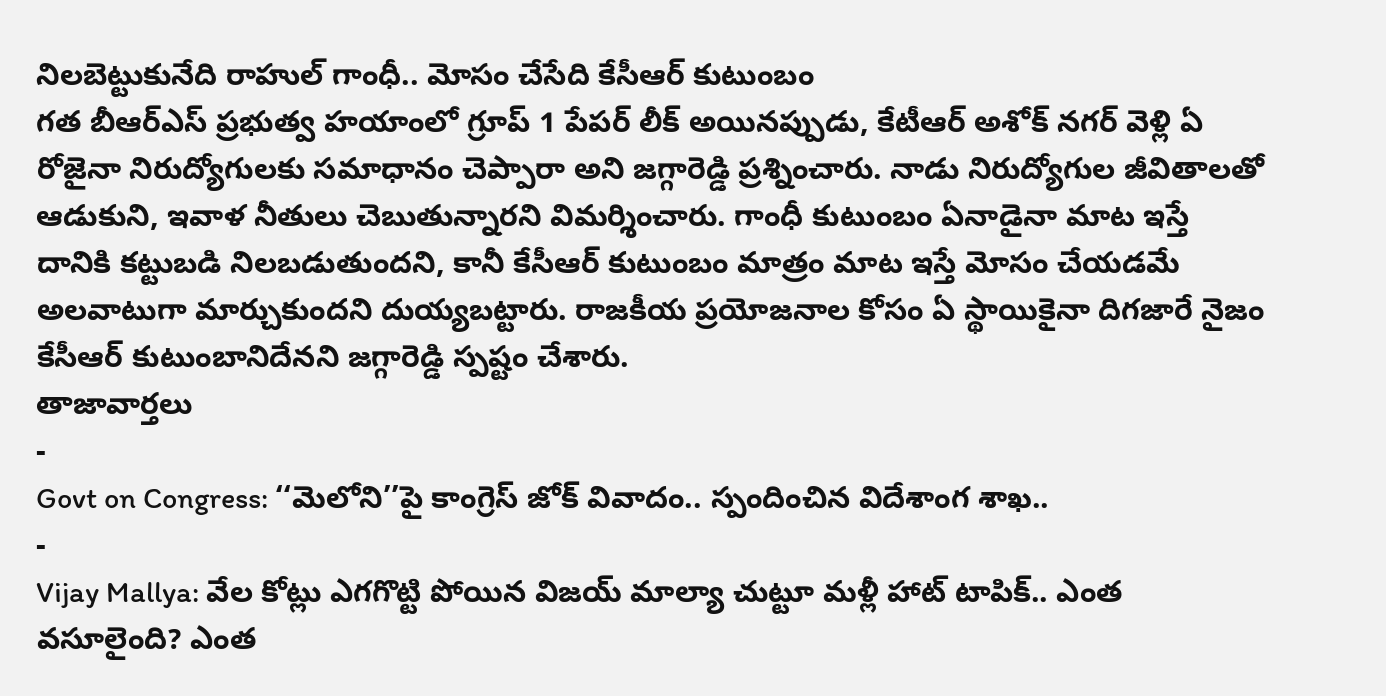నిలబెట్టుకునేది రాహుల్ గాంధీ.. మోసం చేసేది కేసీఆర్ కుటుంబం
గత బీఆర్ఎస్ ప్రభుత్వ హయాంలో గ్రూప్ 1 పేపర్ లీక్ అయినప్పుడు, కేటీఆర్ అశోక్ నగర్ వెళ్లి ఏ రోజైనా నిరుద్యోగులకు సమాధానం చెప్పారా అని జగ్గారెడ్డి ప్రశ్నించారు. నాడు నిరుద్యోగుల జీవితాలతో ఆడుకుని, ఇవాళ నీతులు చెబుతున్నారని విమర్శించారు. గాంధీ కుటుంబం ఏనాడైనా మాట ఇస్తే దానికి కట్టుబడి నిలబడుతుందని, కానీ కేసీఆర్ కుటుంబం మాత్రం మాట ఇస్తే మోసం చేయడమే అలవాటుగా మార్చుకుందని దుయ్యబట్టారు. రాజకీయ ప్రయోజనాల కోసం ఏ స్థాయికైనా దిగజారే నైజం కేసీఆర్ కుటుంబానిదేనని జగ్గారెడ్డి స్పష్టం చేశారు.
తాజావార్తలు
-
Govt on Congress: ‘‘మెలోని’’పై కాంగ్రెస్ జోక్ వివాదం.. స్పందించిన విదేశాంగ శాఖ..
-
Vijay Mallya: వేల కోట్లు ఎగగొట్టి పోయిన విజయ్ మాల్యా చుట్టూ మళ్లీ హాట్ టాపిక్.. ఎంత వసూలైంది? ఎంత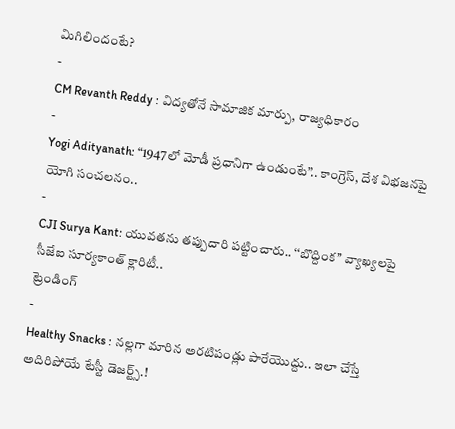మిగిలిందంటే?
-
CM Revanth Reddy : విద్యతోనే సామాజిక మార్పు, రాజ్యధికారం
-
Yogi Adityanath: “1947లో మోడీ ప్రధానిగా ఉండుంటే”.. కాంగ్రెస్, దేశ విభజనపై యోగి సంచలనం..
-
CJI Surya Kant: యువతను తప్పుదారి పట్టించారు.. ‘‘బొద్దింక’’ వ్యాఖ్యలపై సీజేఐ సూర్యకాంత్ క్లారిటీ..
ట్రెండింగ్
-
Healthy Snacks : నల్లగా మారిన అరటిపండ్లు పారేయొద్దు.. ఇలా చేస్తే అదిరిపోయే టేస్టీ డెజర్ట్స్.!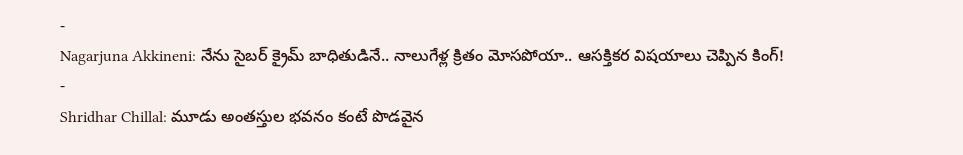-
Nagarjuna Akkineni: నేను సైబర్ క్రైమ్ బాధితుడినే.. నాలుగేళ్ల క్రితం మోసపోయా.. ఆసక్తికర విషయాలు చెప్పిన కింగ్!
-
Shridhar Chillal: మూడు అంతస్తుల భవనం కంటే పొడవైన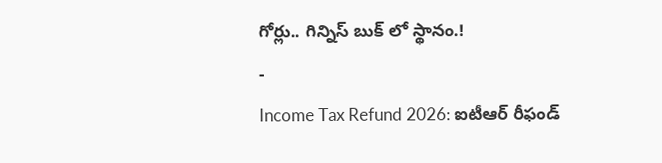గోర్లు.. గిన్నిస్ బుక్ లో స్థానం.!
-
Income Tax Refund 2026: ఐటీఆర్ రీఫండ్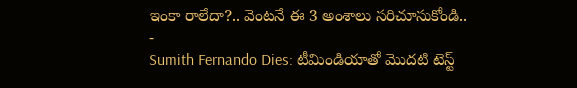ఇంకా రాలేదా?.. వెంటనే ఈ 3 అంశాలు సరిచూసుకోండి..
-
Sumith Fernando Dies: టీమిండియాతో మొదటి టెస్ట్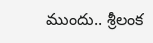ముందు.. శ్రీలంక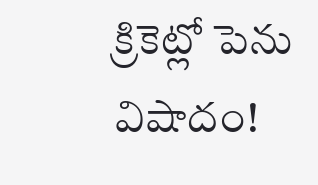క్రికెట్లో పెను విషాదం!